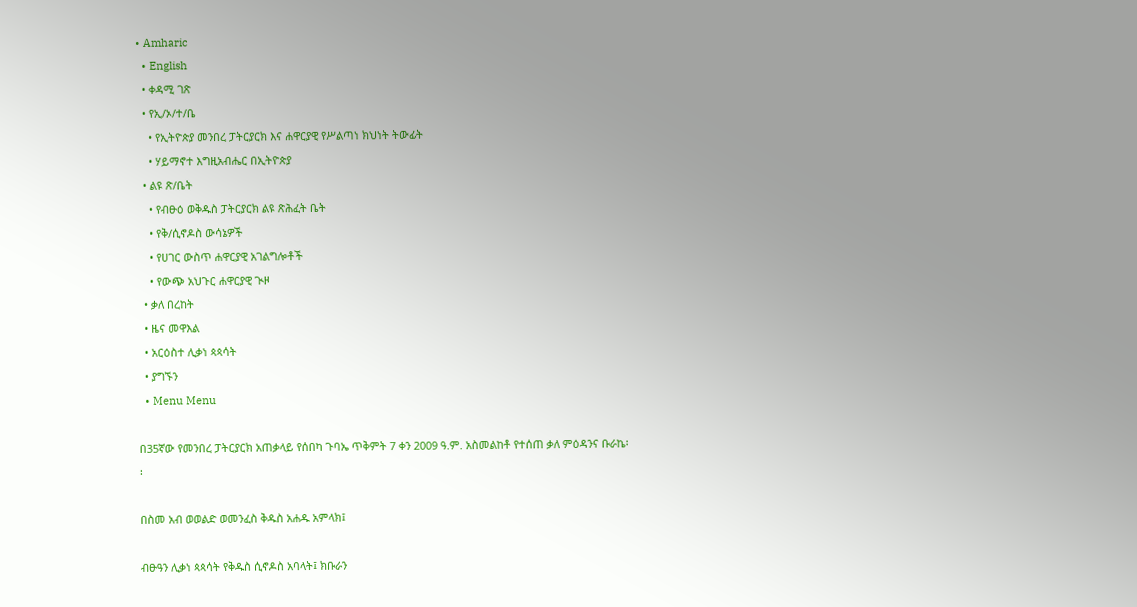• Amharic
  • English
  • ቀዳሚ ገጽ
  • የኢ/ኦ/ተ/ቤ
    • የኢትዮጵያ መንበረ ፓትርያርክ እና ሐዋርያዊ የሥልጣነ ክህነት ትውፊት
    • ሃይማኖተ እግዚአብሔር በኢትዮጵያ
  • ልዩ ጽ/ቤት
    • የብፁዕ ወቅዱስ ፓትርያርክ ልዩ ጽሕፈት ቤት
    • የቅ/ሲኖዶስ ውሳኔዎች
    • የሀገር ውስጥ ሐዋርያዊ አገልግሎቶች
    • የውጭ አህጉር ሐዋርያዊ ጒዞ
  • ቃለ በረከት
  • ዜና መዋእል
  • አርዕስተ ሊቃነ ጳጳሳት
  • ያግኙን
  • Menu Menu

በ35ኛው የመንበረ ፓትርያርክ አጠቃላይ የሰበካ ጉባኤ ጥቅምት 7 ቀን 2009 ዓ.ም. አስመልከቶ የተሰጠ ቃለ ምዕዳንና ቡራኬ፡፡

በስመ አብ ወወልድ ወመንፈስ ቅዱስ አሐዱ አምላክ፤

ብፁዓን ሊቃነ ጳጳሳት የቅዱስ ሲኖዶስ አባላት፤ ክቡራን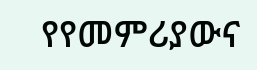የየመምሪያውና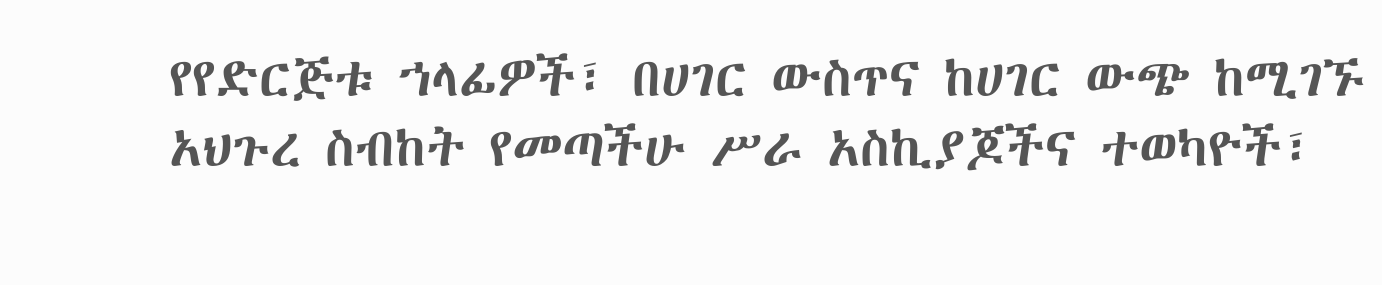የየድርጅቱ ኀላፊዎች፣ በሀገር ውስጥና ከሀገር ውጭ ከሚገኙ አህጉረ ስብከት የመጣችሁ ሥራ አስኪያጆችና ተወካዮች፣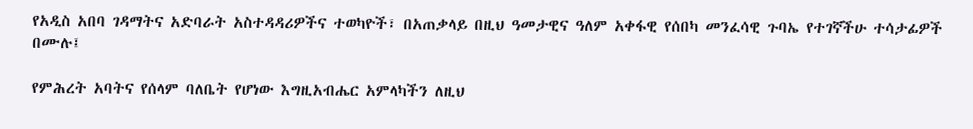የአዲስ አበባ ገዳማትና አድባራት አስተዳዳሪዎችና ተወካዮች፣ በአጠቃላይ በዚህ ዓመታዊና ዓለም አቀፋዊ የሰበካ መንፈሳዊ ጉባኤ የተገኛችሁ ተሳታፊዎች በሙሉ፤

የምሕረት አባትና የሰላም ባለቤት የሆነው እግዚአብሔር አምላካችን ለዚህ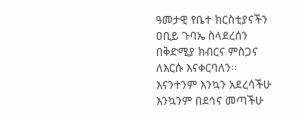ዓመታዊ የቤተ ክርስቲያናችን ዐቢይ ጉባኤ ስላደረሰን በቅድሚያ ክብርና ምስጋና ለእርሱ እናቀርባለን፡፡ እናንተንም እንኳን አደረሳችሁ እንኳንም በደኅና መጣችሁ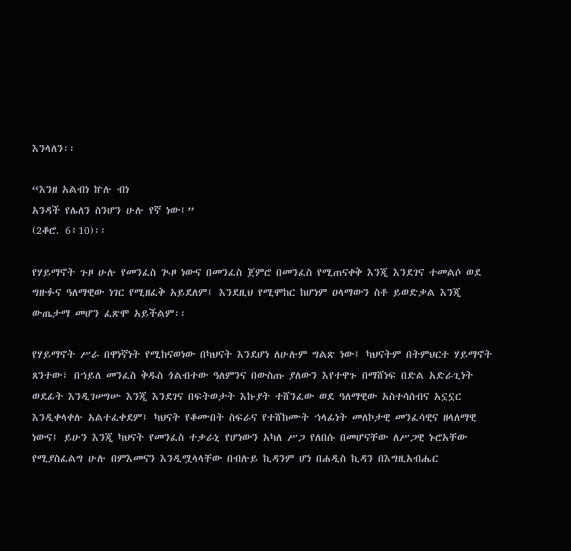እንላለን፡፡

“እንዘ አልብነ ኵሉ ብነ
አንዳች የሌለን ስንሆን ሁሉ የኛ ነው፤”
(2ቆሮ. 6፥10)፡፡

የሃይማኖት ጉዞ ሁሉ የመንፈስ ጒዞ ነውና በመንፈስ ጀምሮ በመንፈስ የሚጠናቀቅ እንጂ እንደገና ተመልሶ ወደ ግዙፉና ዓለማዊው ነገር የሚዘፈቅ አይደለም፤ እንደዚህ የሚሞከር ከሆነም ዐላማውን ስቶ ይወድቃል እንጂ ውጤታማ መሆን ፈጽሞ አይችልም፡፡

የሃይማኖት ሥራ በዋነኛነት የሚከናወነው በካህናት እንደሆነ ለሁሉም ግልጽ ነው፤ ካህናትም በትምህርተ ሃይማኖት ጸንተው፣ በኀይለ መንፈስ ቅዱስ ጎልብተው ዓለምንና በውስጡ ያለውን እየተዋጉ በማሸነፍ በድል አድራጊነት ወደፊት እንዲገሠግሡ እንጂ እንደገና በፍትወታት እኩያት ተሸንፈው ወደ ዓለማዊው አስተሳሰብና አኗኗር እንዲቀላቀሉ አልተፈቀደም፤ ካህናት የቆሙበት ስፍራና የተሸከሙት ኀላፊነት መለኮታዊ መንፈሳዊና ዘላለማዊ ነውና፤ ይሁን እንጂ ካህናት የመንፈስ ተቃራኒ የሆነውን አካለ ሥጋ የለበሱ በመሆናቸው ለሥጋዊ ኑሮአቸው የሚያስፈልግ ሁሉ በምእመናን እንዲሟላላቸው በብሉይ ኪዳንም ሆነ በሐዲስ ኪዳን በእግዚአብሔር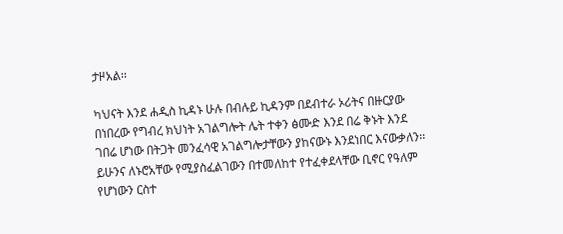ታዞአል፡፡

ካህናት እንደ ሐዲስ ኪዳኑ ሁሉ በብሉይ ኪዳንም በደብተራ ኦሪትና በዙርያው በነበረው የግብረ ክህነት አገልግሎት ሌት ተቀን ፅሙድ እንደ በሬ ቅኑት እንደ ገበሬ ሆነው በትጋት መንፈሳዊ አገልግሎታቸውን ያከናውኑ እንደነበር እናውቃለን፡፡ ይሁንና ለኑሮአቸው የሚያስፈልገውን በተመለከተ የተፈቀደላቸው ቢኖር የዓለም የሆነውን ርስተ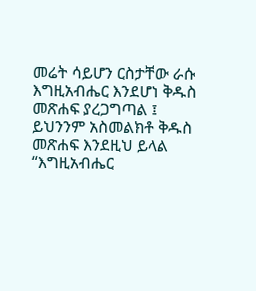መሬት ሳይሆን ርስታቸው ራሱ እግዚአብሔር እንደሆነ ቅዱስ መጽሐፍ ያረጋግጣል ፤ ይህንንም አስመልክቶ ቅዱስ መጽሐፍ እንደዚህ ይላል “እግዚአብሔር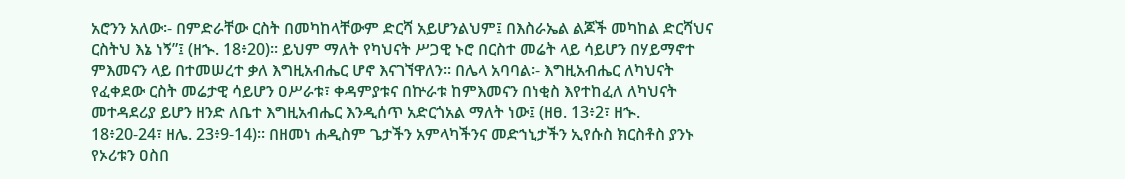አሮንን አለው፡- በምድራቸው ርስት በመካከላቸውም ድርሻ አይሆንልህም፤ በእስራኤል ልጆች መካከል ድርሻህና ርስትህ እኔ ነኝ”፤ (ዘኍ. 18፥20)፡፡ ይህም ማለት የካህናት ሥጋዊ ኑሮ በርስተ መሬት ላይ ሳይሆን በሃይማኖተ ምእመናን ላይ በተመሠረተ ቃለ እግዚአብሔር ሆኖ እናገኘዋለን፡፡ በሌላ አባባል፡- እግዚአብሔር ለካህናት የፈቀደው ርስት መሬታዊ ሳይሆን ዐሥራቱ፣ ቀዳምያቱና በኵራቱ ከምእመናን በነቂስ እየተከፈለ ለካህናት መተዳደሪያ ይሆን ዘንድ ለቤተ እግዚአብሔር እንዲሰጥ አድርጎአል ማለት ነው፤ (ዘፀ. 13፥2፣ ዘኍ. 18፥20-24፣ ዘሌ. 23፥9-14)፡፡ በዘመነ ሐዲስም ጌታችን አምላካችንና መድኀኒታችን ኢየሱስ ክርስቶስ ያንኑ የኦሪቱን ዐስበ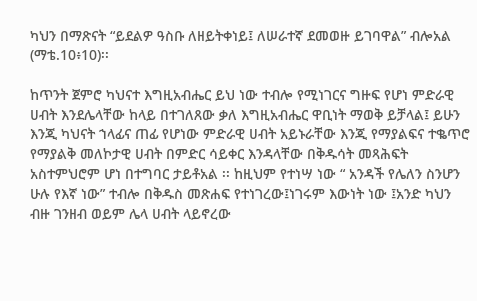ካህን በማጽናት “ይደልዎ ዓስቡ ለዘይትቀነይ፤ ለሠራተኛ ደመወዙ ይገባዋል” ብሎአል (ማቴ.10፥10)፡፡

ከጥንት ጀምሮ ካህናተ እግዚአብሔር ይህ ነው ተብሎ የሚነገርና ግዙፍ የሆነ ምድራዊ ሀብት እንደሌላቸው ከላይ በተገለጸው ቃለ እግዚአብሔር ዋቢነት ማወቅ ይቻላል፤ ይሁን እንጂ ካህናት ኀላፊና ጠፊ የሆነው ምድራዊ ሀብት አይኑራቸው እንጂ የማያልፍና ተቈጥሮ የማያልቅ መለኮታዊ ሀብት በምድር ሳይቀር እንዳላቸው በቅዱሳት መጻሕፍት አስተምህሮም ሆነ በተግባር ታይቶአል ፡፡ ከዚህም የተነሣ ነው “ አንዳች የሌለን ስንሆን ሁሉ የእኛ ነው” ተብሎ በቅዱስ መጽሐፍ የተነገረው፤ነገሩም እውነት ነው ፤አንድ ካህን ብዙ ገንዘብ ወይም ሌላ ሀብት ላይኖረው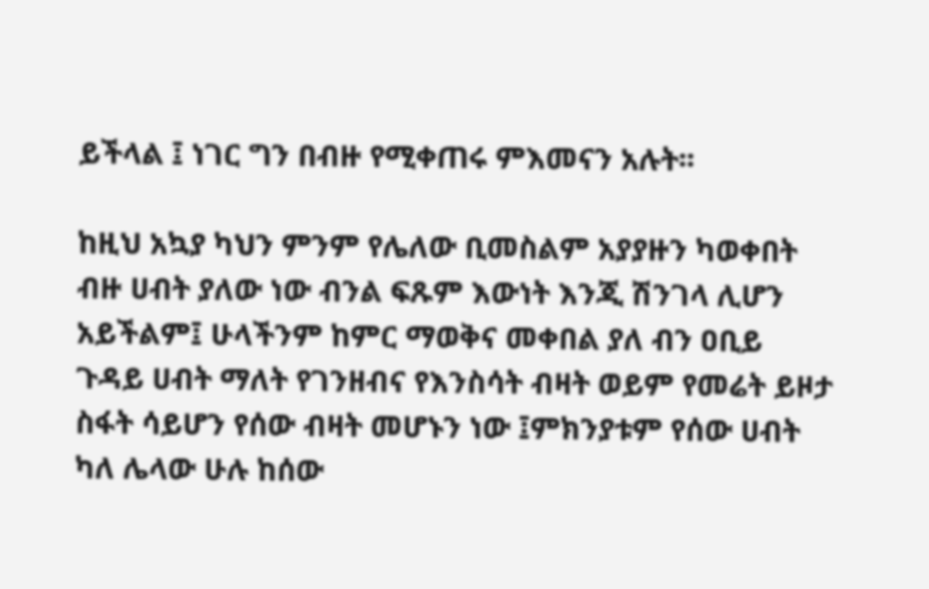ይችላል ፤ ነገር ግን በብዙ የሚቀጠሩ ምእመናን አሉት፡፡

ከዚህ አኳያ ካህን ምንም የሌለው ቢመስልም አያያዙን ካወቀበት ብዙ ሀብት ያለው ነው ብንል ፍጹም እውነት እንጂ ሽንገላ ሊሆን አይችልም፤ ሁላችንም ከምር ማወቅና መቀበል ያለ ብን ዐቢይ ጉዳይ ሀብት ማለት የገንዘብና የእንስሳት ብዛት ወይም የመሬት ይዞታ ስፋት ሳይሆን የሰው ብዛት መሆኑን ነው ፤ምክንያቱም የሰው ሀብት ካለ ሌላው ሁሉ ከሰው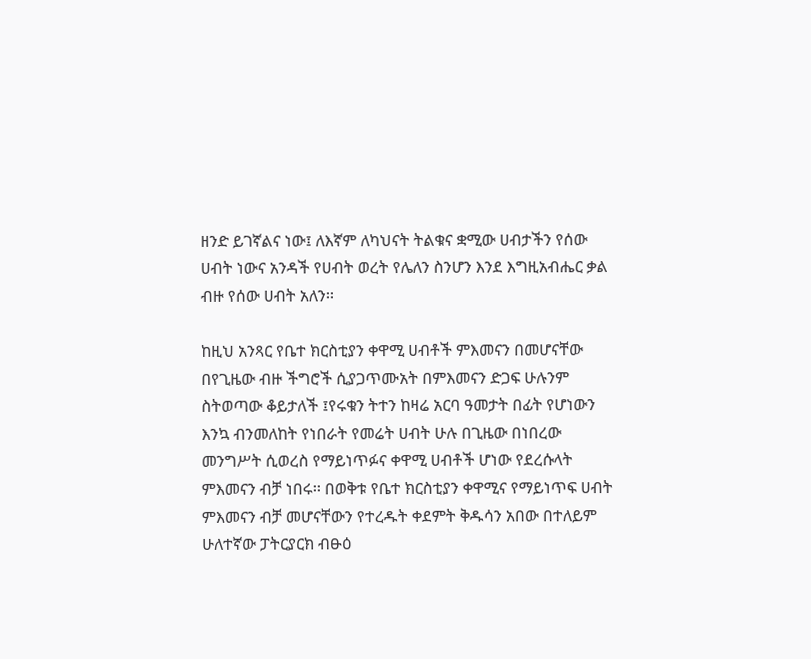ዘንድ ይገኛልና ነው፤ ለእኛም ለካህናት ትልቁና ቋሚው ሀብታችን የሰው ሀብት ነውና አንዳች የሀብት ወረት የሌለን ስንሆን እንደ እግዚአብሔር ቃል ብዙ የሰው ሀብት አለን፡፡

ከዚህ አንጻር የቤተ ክርስቲያን ቀዋሚ ሀብቶች ምእመናን በመሆናቸው በየጊዜው ብዙ ችግሮች ሲያጋጥሙአት በምእመናን ድጋፍ ሁሉንም ስትወጣው ቆይታለች ፤የሩቁን ትተን ከዛሬ አርባ ዓመታት በፊት የሆነውን እንኳ ብንመለከት የነበራት የመሬት ሀብት ሁሉ በጊዜው በነበረው መንግሥት ሲወረስ የማይነጥፉና ቀዋሚ ሀብቶች ሆነው የደረሱላት ምእመናን ብቻ ነበሩ፡፡ በወቅቱ የቤተ ክርስቲያን ቀዋሚና የማይነጥፍ ሀብት ምእመናን ብቻ መሆናቸውን የተረዱት ቀደምት ቅዱሳን አበው በተለይም ሁለተኛው ፓትርያርክ ብፁዕ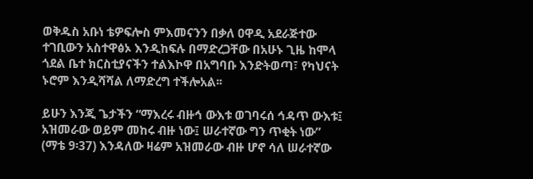ወቅዱስ አቡነ ቴዎፍሎስ ምእመናንን በቃለ ዐዋዲ አደራጅተው ተገቢውን አስተዋፅኦ እንዲከፍሉ በማድረጋቸው በአሁኑ ጊዜ ከሞላ ጎደል ቤተ ክርስቲያናችን ተልእኮዋ በአግባቡ እንድትወጣ፣ የካህናት ኑሮም እንዲሻሻል ለማድረግ ተችሎአል፡፡

ይሁን እንጂ ጌታችን “ማእረሩ ብዙኅ ውእቱ ወገባሩሰ ኅዳጥ ውእቱ፤ አዝመራው ወይም መከሩ ብዙ ነው፤ ሠራተኛው ግን ጥቂት ነው” (ማቴ 9፡37) እንዳለው ዛሬም አዝመራው ብዙ ሆኖ ሳለ ሠራተኛው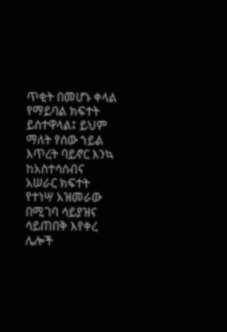ጥቂት በመሆኑ ቀላል የማይባል ክፍተት ይስተዋላል፤ ይህም ማለት የሰው ኀይል እጥረት ባይኖር እንኳ ከአስተሳሰብና አሠራር ክፍተት የተነሣ አዝመራው በሚገባ ሳይያዝና ሳይጠበቅ እየቀረ ሌሎች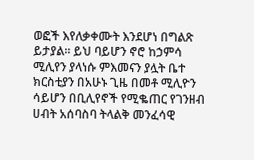ወፎች እየለቃቀሙት እንደሆነ በግልጽ ይታያል፡፡ ይህ ባይሆን ኖሮ ከኃምሳ ሚሊየን ያላነሱ ምእመናን ያሏት ቤተ ክርስቲያን በአሁኑ ጊዜ በመቶ ሚሊዮን ሳይሆን በቢሊየኖች የሚቈጠር የገንዘብ ሀብት አሰባስባ ትላልቅ መንፈሳዊ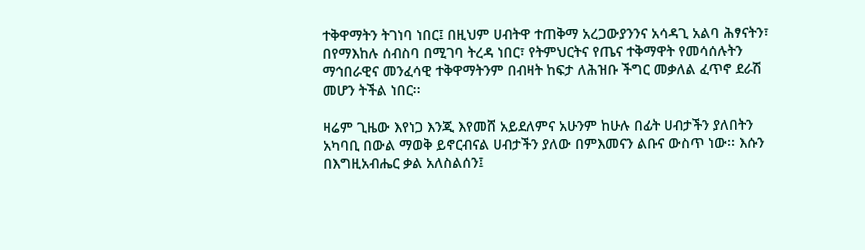ተቅዋማትን ትገነባ ነበር፤ በዚህም ሀብትዋ ተጠቅማ አረጋውያንንና አሳዳጊ አልባ ሕፃናትን፣ በየማእከሉ ሰብስባ በሚገባ ትረዳ ነበር፣ የትምህርትና የጤና ተቅማዋት የመሳሰሉትን ማኅበራዊና መንፈሳዊ ተቅዋማትንም በብዛት ከፍታ ለሕዝቡ ችግር መቃለል ፈጥኖ ደራሽ መሆን ትችል ነበር፡፡

ዛሬም ጊዜው እየነጋ እንጂ እየመሸ አይደለምና አሁንም ከሁሉ በፊት ሀብታችን ያለበትን አካባቢ በውል ማወቅ ይኖርብናል ሀብታችን ያለው በምእመናን ልቡና ውስጥ ነው፡፡ እሱን በእግዚአብሔር ቃል አለስልሰን፤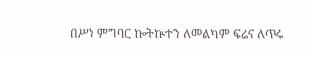በሥነ ምግባር ኰትኵተን ለመልካም ፍሬና ለጥሩ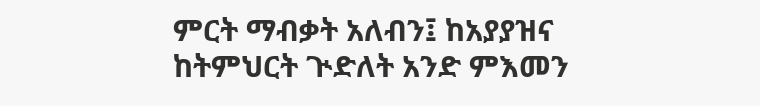ምርት ማብቃት አለብን፤ ከአያያዝና ከትምህርት ጒድለት አንድ ምእመን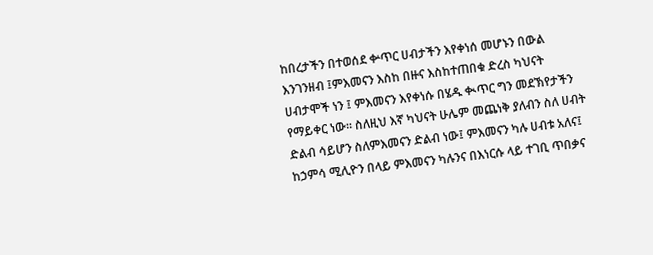ከበረታችን በተወሰደ ቍጥር ሀብታችን እየቀነሰ መሆኑን በውል እንገንዘብ ፤ምእመናን እስከ በዙና እስከተጠበቁ ድረስ ካህናት ሀብታሞች ነን ፤ ምእመናን እየቀነሱ በሄዱ ቊጥር ግን መደኽየታችን የማይቀር ነው፡፡ ስለዚህ እኛ ካህናት ሁሌም መጨነቅ ያለብን ስለ ሀብት ድልብ ሳይሆን ስለምእመናን ድልብ ነው፤ ምእመናን ካሉ ሀብቱ አለና፤ ከኃምሳ ሚሊዮን በላይ ምእመናን ካሉንና በእነርሱ ላይ ተገቢ ጥበቃና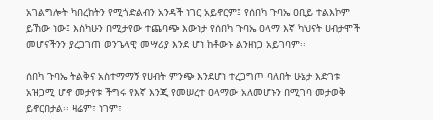አገልግሎት ካበረከትን የሚጎድልብን አንዳች ነገር አይኖርም፤ የሰበካ ጉባኤ ዐቢይ ተልእኮም ይኸው ነው፤ እስካሁን በሚታየው ተጨባጭ እውነታ የሰበካ ጉባኤ ዐላማ እኛ ካህናት ሀብታሞች መሆናችንን ያረጋገጠ ወንጌላዊ መሣሪያ እንደ ሆነ ከቶውኑ ልንዘነጋ አይገባም፡፡

ሰበካ ጉባኤ ትልቅና አስተማማኝ የሀብት ምንጭ እንደሆነ ተረጋግጦ ባለበት ሁኔታ እድገቱ አዝጋሚ ሆኖ መታየቱ ችግሩ የእኛ እንጂ የመሠረተ ዐላማው አለመሆኑን በሚገባ መታወቅ ይኖርበታል፡፡ ዛሬም፣ ነገም፣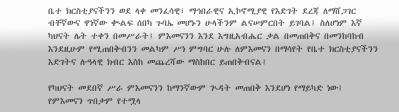ቤተ ክርስቲያናችንን ወደ ላቀ መንፈሳዊ፣ ማኅበራዊና ኢኮኖሚያዊ የእድገት ደረጃ ለማሸጋገር ብቸኛውና ዋነኛው ቊልፍ ሰበካ ጉባኤ መሆኑን ሁላችንም ልናሠምርበት ይገባል፤ ስለሆነም እኛ ካህናት ሌት ተቀን በመሥራት፤ ምእመናንን እንደ እግዚአብሔር ቃል በመጠበቅና በመንከባከብ እንደዚሁም የሚጠበቅብንን መልካም ሥነ ምግባር ሁሉ ለምእመናን በማሳየት የቤተ ክርስቲያናችንን እድገትና ሉዓላዊ ክብር እስከ መጨረሻው ማስከበር ይጠበቅብናል፤

የካህናት መደበኛ ሥራ ምእመናንን ከማንኛውም ጒዳት መጠበቅ እንደሆነ የማይካድ ነው፤ የምእመናን ጥበቃም የተሟላ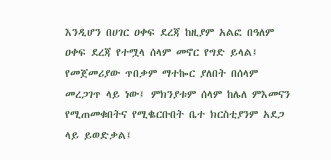እንዲሆን በሀገር ዐቀፍ ደረጃ ከዚያም አልፎ በዓለም ዐቀፍ ደረጃ የተሟላ ሰላም መኖር የግድ ይላል፤ የመጀመሪያው ጥበቃም ማተኰር ያለበት በሰላም መረጋገጥ ላይ ነው፤ ምክንያቱም ሰላም ከሌለ ምእመናን የሚጠመቁበትና የሚቈርቡበት ቤተ ክርስቲያንም አደጋ ላይ ይወድቃል፤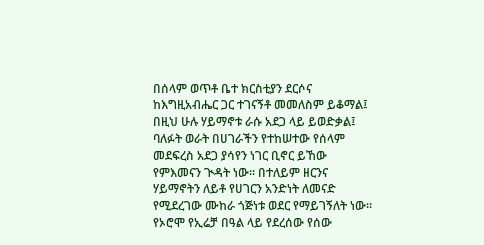በሰላም ወጥቶ ቤተ ክርስቲያን ደርሶና ከእግዚአብሔር ጋር ተገናኝቶ መመለስም ይቆማል፤ በዚህ ሁሉ ሃይማኖቱ ራሱ አደጋ ላይ ይወድቃል፤ ባለፉት ወራት በሀገራችን የተከሠተው የሰላም መደፍረስ አደጋ ያሳየን ነገር ቢኖር ይኸው የምእመናን ጒዳት ነው፡፡ በተለይም ዘርንና ሃይማኖትን ለይቶ የሀገርን አንድነት ለመናድ የሚደረገው ሙከራ ጎጅነቱ ወደር የማይገኝለት ነው፡፡ የኦሮሞ የኢሬቻ በዓል ላይ የደረሰው የሰው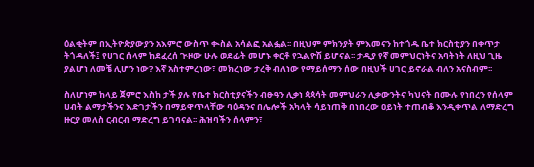ዕልቂትም በኢትዮጵያውያን አእምሮ ውስጥ ቊስል አሳልፎ አልፏል፡፡ በዚህም ምክንያት ምእመናን ከተጎዱ ቤተ ክርስቲያን በቀጥታ ትጎዳለች፤ የሀገር ሰላም ከደፈረሰ ጒዞው ሁሉ ወደፊት መሆኑ ቀርቶ የኋልዮሽ ይሆናል፡፡ ታዲያ የኛ መምህርነትና አባትነት ለዚህ ጊዜ ያልሆነ ለመቼ ሊሆን ነው? እኛ አስተምረነው፣ መክረነው ታረቅ ብለነው የማይሰማን ሰው በዚህች ሀገር ይኖራል ብለን አናስብም፡፡

ስለሆነም ከላይ ጀምሮ እስከ ታች ያሉ የቤተ ክርስቲያናችን ብፁዓን ሊቃነ ጳጳሳት መምህራን ሊቃውንትና ካህናት በሙሉ የነበረን የሰላም ሀብት ልማታችንና እድገታችን በማይዋጥላቸው ባዕዳንና በሌሎች አካላት ሳይነጠቅ በነበረው ዐይነት ተጠብቆ እንዲቀጥል ለማድረግ ዙርያ መለስ ርብርብ ማድረግ ይገባናል፡፡ ሕዝባችን ሰላምን፣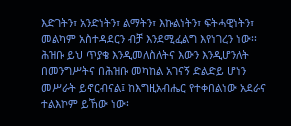እድገትን፣ አንድነትን፣ ልማትን፣ እኩልነትን፣ ፍትሓዊነትን፣ መልካም አስተዳደርን ብቻ እንደሚፈልግ እየነገረን ነው፡፡ ሕዝቡ ይህ ጥያቄ እንዲመለስለትና እውን እንዲሆንለት በመንግሥትና በሕዝቡ መካከል አገናኝ ድልድይ ሆነን መሥራት ይኖርብናል፤ ከእግዚአብሔር የተቀበልነው አደራና ተልእኮም ይኸው ነው፡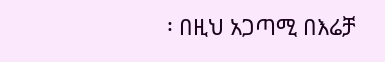፡ በዚህ አጋጣሚ በእሬቻ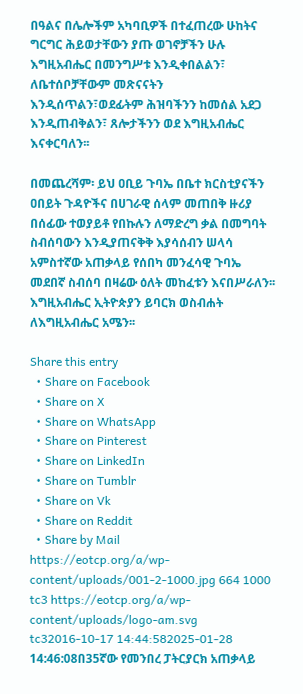በዓልና በሌሎችም አካባቢዎች በተፈጠረው ሁከትና ግርግር ሕይወታቸውን ያጡ ወገኖቻችን ሁሉ እግዚአብሔር በመንግሥቱ እንዲቀበልልን፣ ለቤተሰቦቻቸውም መጽናናትን እንዲሰጥልን፣ወደፊትም ሕዝባችንን ከመሰል አደጋ እንዲጠብቅልን፣ ጸሎታችንን ወደ እግዚአብሔር እናቀርባለን፡፡

በመጨረሻም፡ ይህ ዐቢይ ጉባኤ በቤተ ክርስቲያናችን ዐበይት ጉዳዮችና በሀገራዊ ሰላም መጠበቅ ዙሪያ በሰፊው ተወያይቶ የበኩሉን ለማድረግ ቃል በመግባት ስብሰባውን እንዲያጠናቅቅ እያሳሰብን ሠላሳ አምስተኛው አጠቃላይ የሰበካ መንፈሳዊ ጉባኤ መደበኛ ስብሰባ በዛሬው ዕለት መከፈቱን እናበሥራለን፡፡
እግዚአብሔር ኢትዮጵያን ይባርክ ወስብሐት ለእግዚአብሔር አሜን፡፡

Share this entry
  • Share on Facebook
  • Share on X
  • Share on WhatsApp
  • Share on Pinterest
  • Share on LinkedIn
  • Share on Tumblr
  • Share on Vk
  • Share on Reddit
  • Share by Mail
https://eotcp.org/a/wp-content/uploads/001-2-1000.jpg 664 1000 tc3 https://eotcp.org/a/wp-content/uploads/logo-am.svg tc32016-10-17 14:44:582025-01-28 14:46:08በ35ኛው የመንበረ ፓትርያርክ አጠቃላይ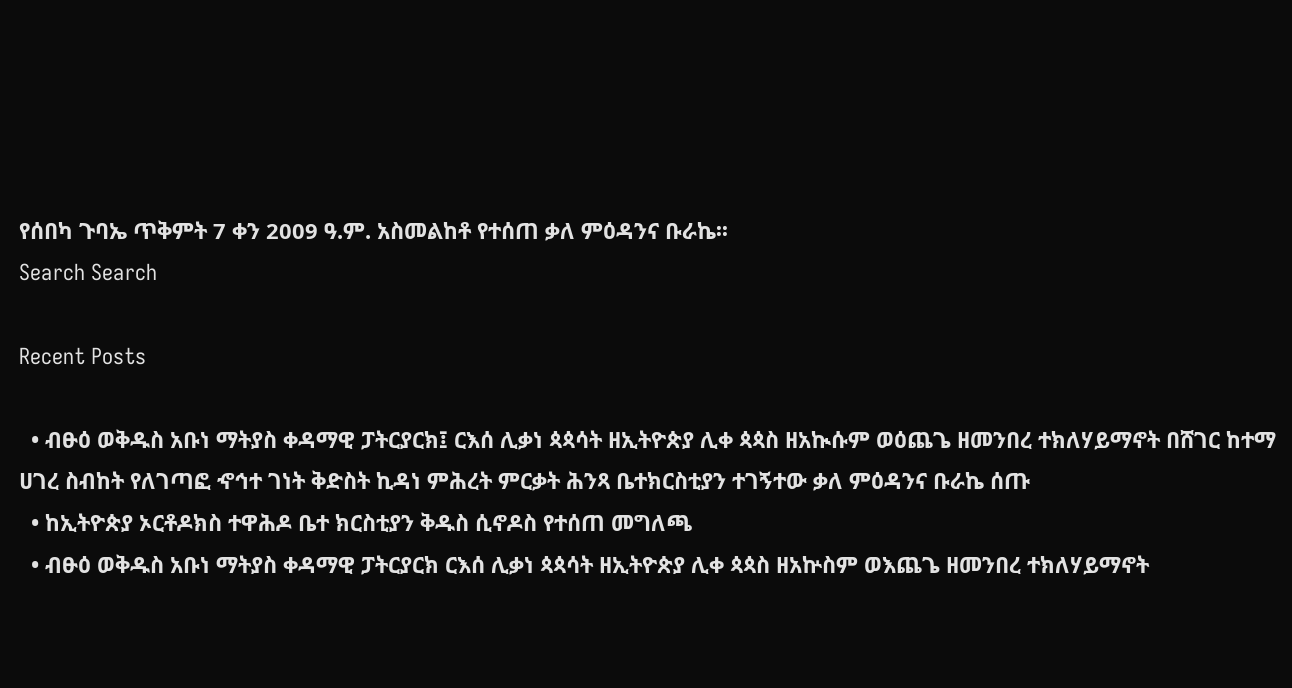የሰበካ ጉባኤ ጥቅምት 7 ቀን 2009 ዓ.ም. አስመልከቶ የተሰጠ ቃለ ምዕዳንና ቡራኬ፡፡
Search Search

Recent Posts

  • ብፁዕ ወቅዱስ አቡነ ማትያስ ቀዳማዊ ፓትርያርክ፤ ርእሰ ሊቃነ ጳጳሳት ዘኢትዮጵያ ሊቀ ጳጳስ ዘአኲሱም ወዕጨጌ ዘመንበረ ተክለሃይማኖት በሸገር ከተማ ሀገረ ስብከት የለገጣፎ ኆኅተ ገነት ቅድስት ኪዳነ ምሕረት ምርቃት ሕንጻ ቤተክርስቲያን ተገኝተው ቃለ ምዕዳንና ቡራኬ ሰጡ
  • ከኢትዮጵያ ኦርቶዶክስ ተዋሕዶ ቤተ ክርስቲያን ቅዱስ ሲኖዶስ የተሰጠ መግለጫ
  • ብፁዕ ወቅዱስ አቡነ ማትያስ ቀዳማዊ ፓትርያርክ ርእሰ ሊቃነ ጳጳሳት ዘኢትዮጵያ ሊቀ ጳጳስ ዘአኵስም ወእጨጌ ዘመንበረ ተክለሃይማኖት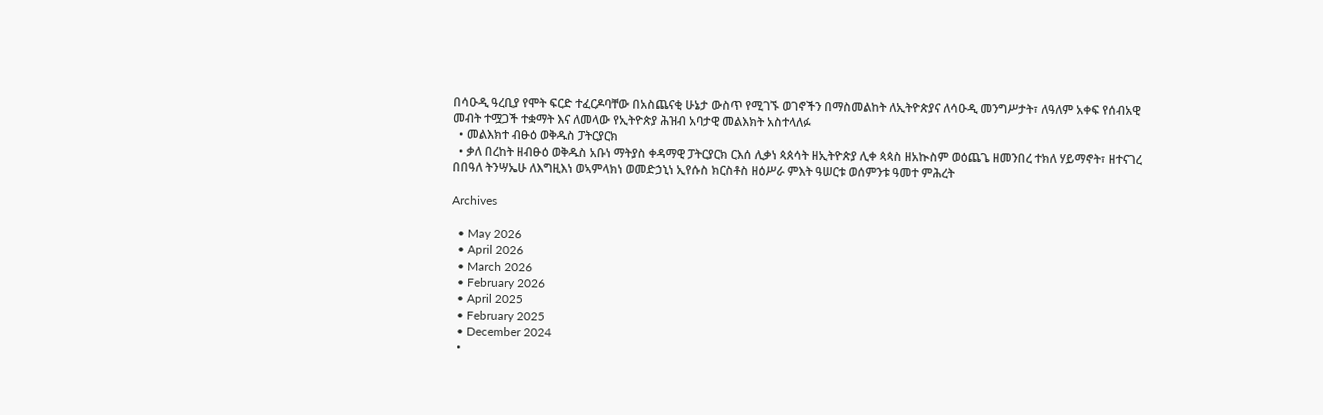በሳዑዲ ዓረቢያ የሞት ፍርድ ተፈርዶባቸው በአስጨናቂ ሁኔታ ውስጥ የሚገኙ ወገኖችን በማስመልከት ለኢትዮጵያና ለሳዑዲ መንግሥታት፣ ለዓለም አቀፍ የሰብአዊ መብት ተሟጋች ተቋማት እና ለመላው የኢትዮጵያ ሕዝብ አባታዊ መልእክት አስተላለፉ
  • መልእክተ ብፁዕ ወቅዱስ ፓትርያርክ
  • ቃለ በረከት ዘብፁዕ ወቅዱስ አቡነ ማትያስ ቀዳማዊ ፓትርያርክ ርእሰ ሊቃነ ጳጰሳት ዘኢትዮጵያ ሊቀ ጳጳስ ዘአኲስም ወዕጨጌ ዘመንበረ ተክለ ሃይማኖት፣ ዘተናገረ በበዓለ ትንሣኤሁ ለእግዚእነ ወኣምላክነ ወመድኃኒነ ኢየሱስ ክርስቶስ ዘዕሥራ ምእት ዓሠርቱ ወሰምንቱ ዓመተ ምሕረት

Archives

  • May 2026
  • April 2026
  • March 2026
  • February 2026
  • April 2025
  • February 2025
  • December 2024
  •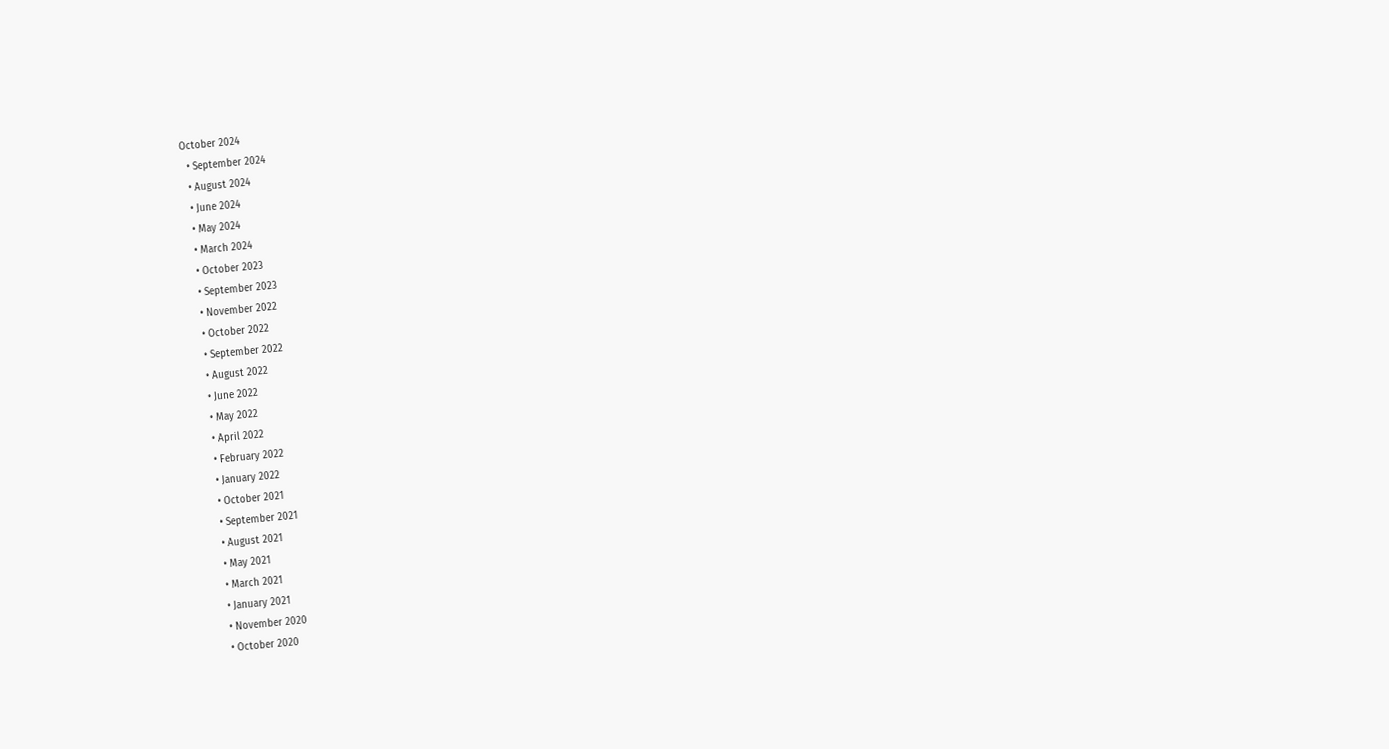October 2024
  • September 2024
  • August 2024
  • June 2024
  • May 2024
  • March 2024
  • October 2023
  • September 2023
  • November 2022
  • October 2022
  • September 2022
  • August 2022
  • June 2022
  • May 2022
  • April 2022
  • February 2022
  • January 2022
  • October 2021
  • September 2021
  • August 2021
  • May 2021
  • March 2021
  • January 2021
  • November 2020
  • October 2020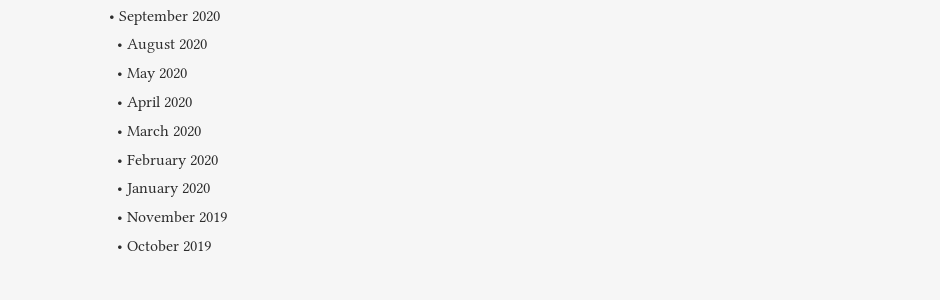• September 2020
  • August 2020
  • May 2020
  • April 2020
  • March 2020
  • February 2020
  • January 2020
  • November 2019
  • October 2019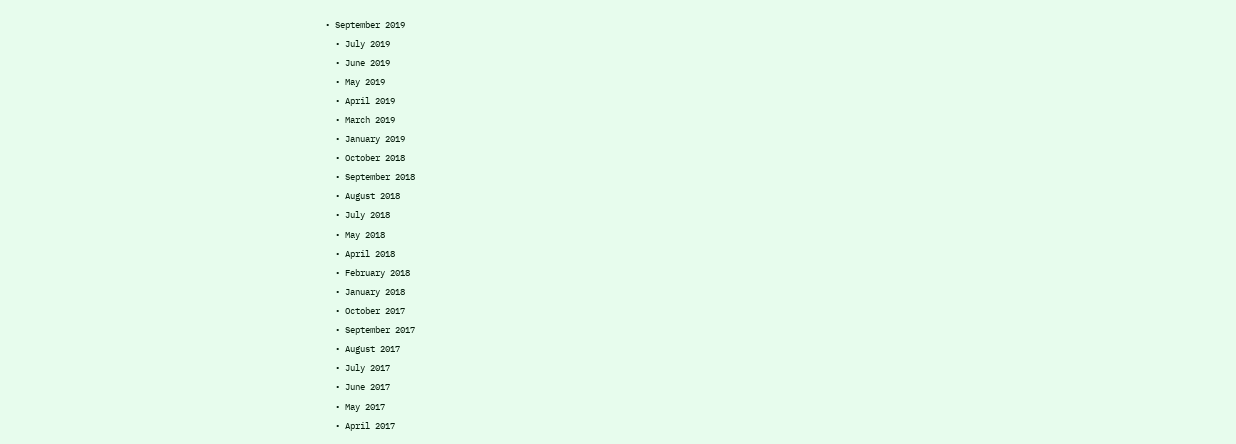• September 2019
  • July 2019
  • June 2019
  • May 2019
  • April 2019
  • March 2019
  • January 2019
  • October 2018
  • September 2018
  • August 2018
  • July 2018
  • May 2018
  • April 2018
  • February 2018
  • January 2018
  • October 2017
  • September 2017
  • August 2017
  • July 2017
  • June 2017
  • May 2017
  • April 2017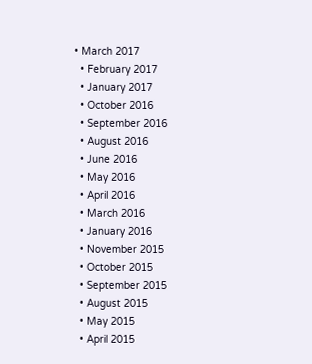• March 2017
  • February 2017
  • January 2017
  • October 2016
  • September 2016
  • August 2016
  • June 2016
  • May 2016
  • April 2016
  • March 2016
  • January 2016
  • November 2015
  • October 2015
  • September 2015
  • August 2015
  • May 2015
  • April 2015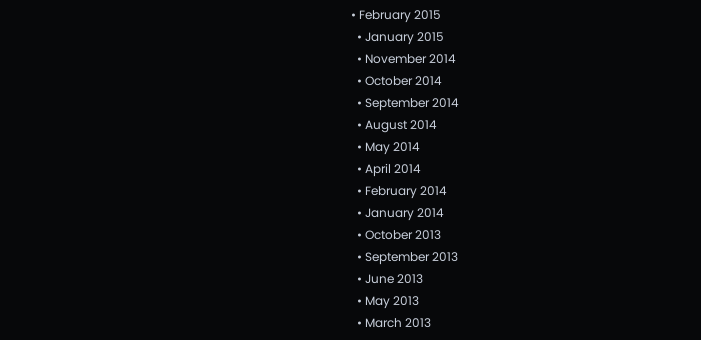• February 2015
  • January 2015
  • November 2014
  • October 2014
  • September 2014
  • August 2014
  • May 2014
  • April 2014
  • February 2014
  • January 2014
  • October 2013
  • September 2013
  • June 2013
  • May 2013
  • March 2013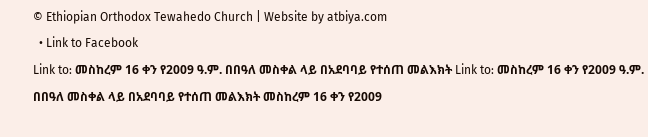© Ethiopian Orthodox Tewahedo Church | Website by atbiya.com
  • Link to Facebook
Link to: መስከረም 16 ቀን የ2009 ዓ.ም. በበዓለ መስቀል ላይ በአደባባይ የተሰጠ መልእክት Link to: መስከረም 16 ቀን የ2009 ዓ.ም. በበዓለ መስቀል ላይ በአደባባይ የተሰጠ መልእክት መስከረም 16 ቀን የ2009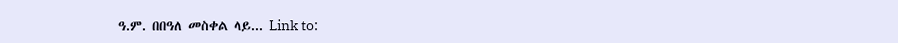ዓ.ም. በበዓለ መስቀል ላይ... Link to: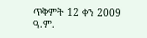ጥቅምት 12 ቀን 2009 ዓ.ም.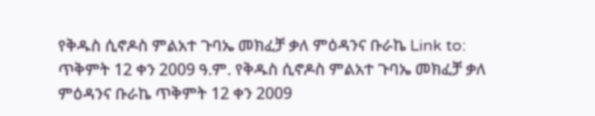የቅዱስ ሲኖዶስ ምልአተ ጉባኤ መክፈቻ ቃለ ምዕዳንና ቡራኬ Link to: ጥቅምት 12 ቀን 2009 ዓ.ም. የቅዱስ ሲኖዶስ ምልአተ ጉባኤ መክፈቻ ቃለ ምዕዳንና ቡራኬ ጥቅምት 12 ቀን 2009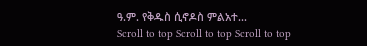ዓ.ም. የቅዱስ ሲኖዶስ ምልአተ...
Scroll to top Scroll to top Scroll to top